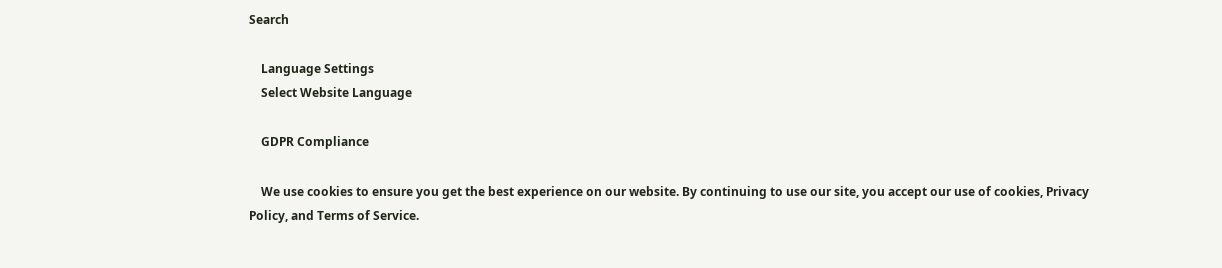Search

    Language Settings
    Select Website Language

    GDPR Compliance

    We use cookies to ensure you get the best experience on our website. By continuing to use our site, you accept our use of cookies, Privacy Policy, and Terms of Service.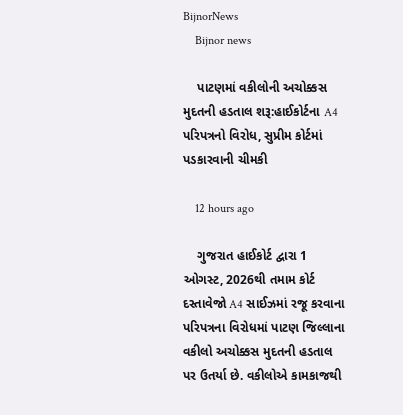BijnorNews
    Bijnor news

    પાટણમાં વકીલોની અચોક્કસ મુદતની હડતાલ શરૂ:હાઈકોર્ટના A4 પરિપત્રનો વિરોધ, સુપ્રીમ કોર્ટમાં પડકારવાની ચીમકી

    12 hours ago

    ગુજરાત હાઈકોર્ટ દ્વારા 1 ઓગસ્ટ, 2026થી તમામ કોર્ટ દસ્તાવેજો A4 સાઈઝમાં રજૂ કરવાના પરિપત્રના વિરોધમાં પાટણ જિલ્લાના વકીલો અચોક્કસ મુદતની હડતાલ પર ઉતર્યા છે. વકીલોએ કામકાજથી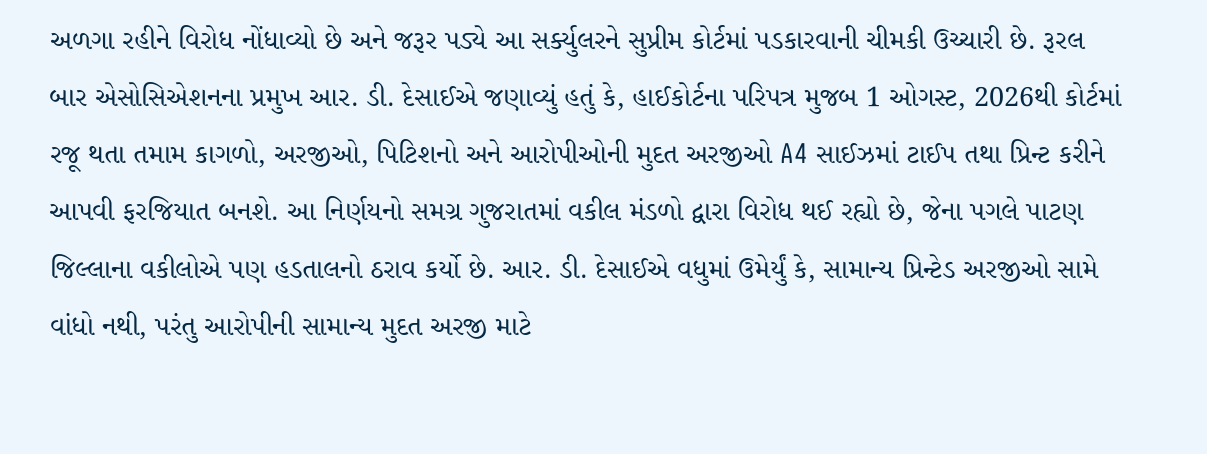અળગા રહીને વિરોધ નોંધાવ્યો છે અને જરૂર પડ્યે આ સર્ક્યુલરને સુપ્રીમ કોર્ટમાં પડકારવાની ચીમકી ઉચ્ચારી છે. રૂરલ બાર એસોસિએશનના પ્રમુખ આર. ડી. દેસાઈએ જણાવ્યું હતું કે, હાઈકોર્ટના પરિપત્ર મુજબ 1 ઓગસ્ટ, 2026થી કોર્ટમાં રજૂ થતા તમામ કાગળો, અરજીઓ, પિટિશનો અને આરોપીઓની મુદત અરજીઓ A4 સાઈઝમાં ટાઈપ તથા પ્રિન્ટ કરીને આપવી ફરજિયાત બનશે. આ નિર્ણયનો સમગ્ર ગુજરાતમાં વકીલ મંડળો દ્વારા વિરોધ થઈ રહ્યો છે, જેના પગલે પાટણ જિલ્લાના વકીલોએ પણ હડતાલનો ઠરાવ કર્યો છે. આર. ડી. દેસાઈએ વધુમાં ઉમેર્યું કે, સામાન્ય પ્રિન્ટેડ અરજીઓ સામે વાંધો નથી, પરંતુ આરોપીની સામાન્ય મુદત અરજી માટે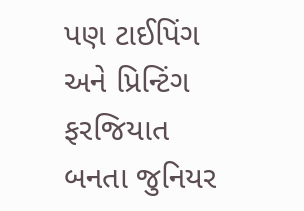પણ ટાઈપિંગ અને પ્રિન્ટિંગ ફરજિયાત બનતા જુનિયર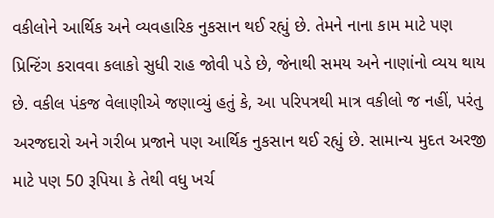વકીલોને આર્થિક અને વ્યવહારિક નુકસાન થઈ રહ્યું છે. તેમને નાના કામ માટે પણ પ્રિન્ટિંગ કરાવવા કલાકો સુધી રાહ જોવી પડે છે, જેનાથી સમય અને નાણાંનો વ્યય થાય છે. વકીલ પંકજ વેલાણીએ જણાવ્યું હતું કે, આ પરિપત્રથી માત્ર વકીલો જ નહીં, પરંતુ અરજદારો અને ગરીબ પ્રજાને પણ આર્થિક નુકસાન થઈ રહ્યું છે. સામાન્ય મુદત અરજી માટે પણ 50 રૂપિયા કે તેથી વધુ ખર્ચ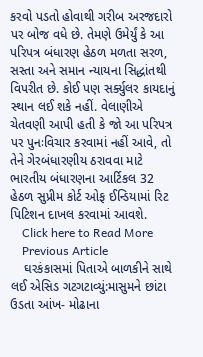કરવો પડતો હોવાથી ગરીબ અરજદારો પર બોજ વધે છે. તેમણે ઉમેર્યું કે આ પરિપત્ર બંધારણ હેઠળ મળતા સરળ, સસ્તા અને સમાન ન્યાયના સિદ્ધાંતથી વિપરીત છે. કોઈ પણ સર્ક્યુલર કાયદાનું સ્થાન લઈ શકે નહીં. વેલાણીએ ચેતવણી આપી હતી કે જો આ પરિપત્ર પર પુનઃવિચાર કરવામાં નહીં આવે, તો તેને ગેરબંધારણીય ઠરાવવા માટે ભારતીય બંધારણના આર્ટિકલ 32 હેઠળ સુપ્રીમ કોર્ટ ઓફ ઈન્ડિયામાં રિટ પિટિશન દાખલ કરવામાં આવશે.
    Click here to Read More
    Previous Article
    ઘરકંકાસમાં પિતાએ બાળકીને સાથે લઈ એસિડ ગટગટાવ્યું:માસુમને છાંટા ઉડતા આંખ- મોઢાના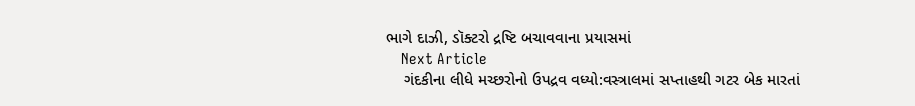ભાગે દાઝી, ડૉક્ટરો દ્રષ્ટિ બચાવવાના પ્રયાસમાં
    Next Article
    ગંદકીના લીધે મચ્છરોનો ઉપદ્રવ વધ્યો:વસ્ત્રાલમાં સપ્તાહથી ગટર બેક મારતાં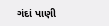ગંદાં પાણી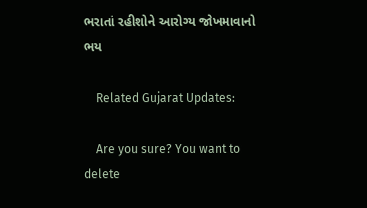ભરાતાં રહીશોને આરોગ્ય જોખમાવાનો ભય

    Related Gujarat Updates:

    Are you sure? You want to delete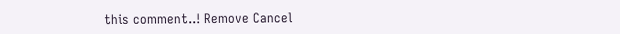this comment..! Remove Cancel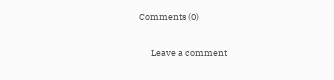Comments (0)

      Leave a comment